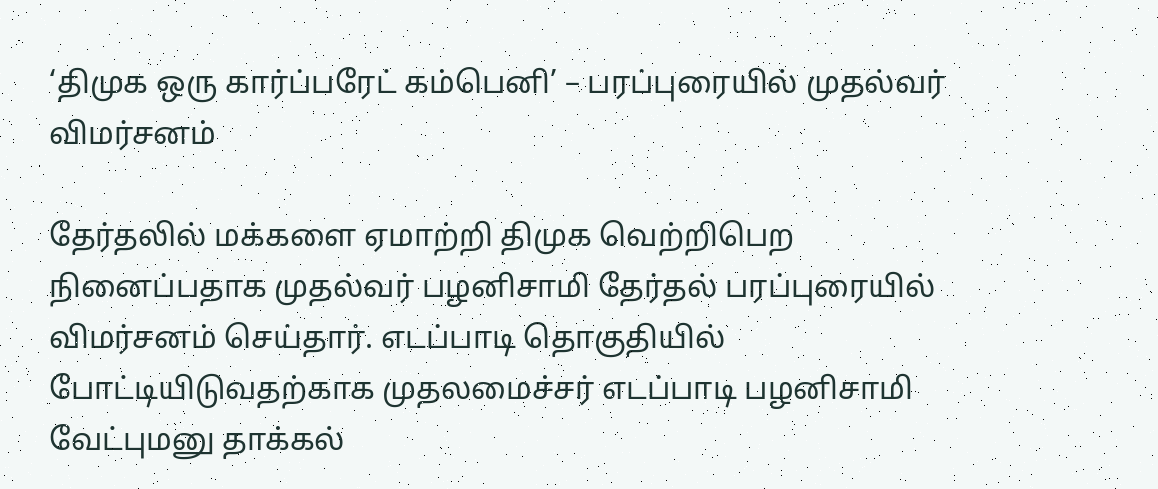‘திமுக ஒரு கார்ப்பரேட் கம்பெனி’ – பரப்புரையில் முதல்வர் விமர்சனம்

தேர்தலில் மக்களை ஏமாற்றி திமுக வெற்றிபெற நினைப்பதாக முதல்வர் பழனிசாமி தேர்தல் பரப்புரையில் விமர்சனம் செய்தார். எடப்பாடி தொகுதியில் போட்டியிடுவதற்காக முதலமைச்சர் எடப்பாடி பழனிசாமி வேட்புமனு தாக்கல்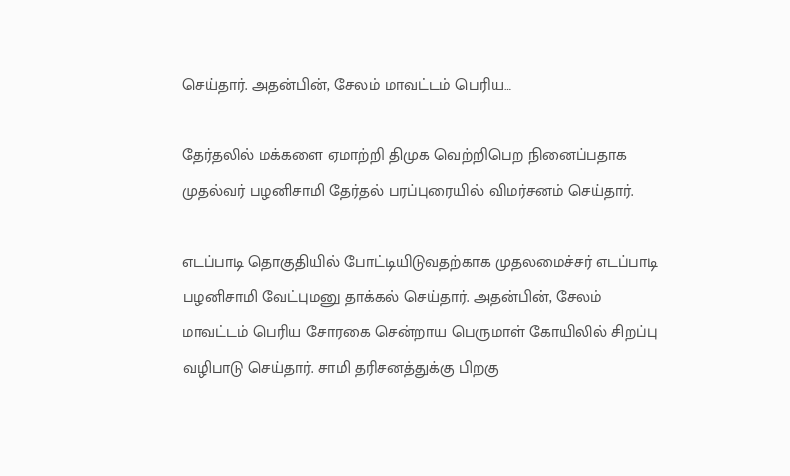செய்தார். அதன்பின், சேலம் மாவட்டம் பெரிய…

தேர்தலில் மக்களை ஏமாற்றி திமுக வெற்றிபெற நினைப்பதாக முதல்வர் பழனிசாமி தேர்தல் பரப்புரையில் விமர்சனம் செய்தார்.

எடப்பாடி தொகுதியில் போட்டியிடுவதற்காக முதலமைச்சர் எடப்பாடி பழனிசாமி வேட்புமனு தாக்கல் செய்தார். அதன்பின், சேலம் மாவட்டம் பெரிய சோரகை சென்றாய பெருமாள் கோயிலில் சிறப்பு வழிபாடு செய்தார். சாமி தரிசனத்துக்கு பிறகு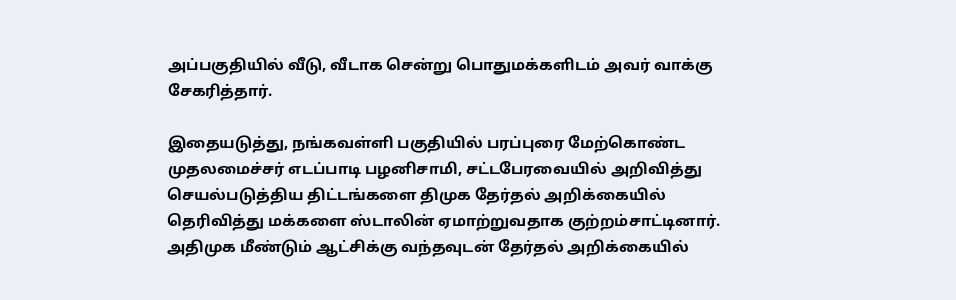அப்பகுதியில் வீடு, வீடாக சென்று பொதுமக்களிடம் அவர் வாக்கு சேகரித்தார்.

இதையடுத்து, நங்கவள்ளி பகுதியில் பரப்புரை மேற்கொண்ட முதலமைச்சர் எடப்பாடி பழனிசாமி, சட்டபேரவையில் அறிவித்து செயல்படுத்திய திட்டங்களை திமுக தேர்தல் அறிக்கையில் தெரிவித்து மக்களை ஸ்டாலின் ஏமாற்றுவதாக குற்றம்சாட்டினார். அதிமுக மீண்டும் ஆட்சிக்கு வந்தவுடன் தேர்தல் அறிக்கையில்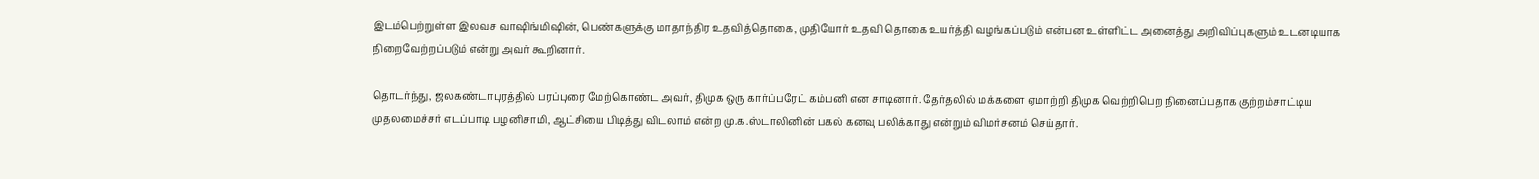இடம்பெற்றுள்ள இலவச வாஷிங்மிஷின், பெண்களுக்கு மாதாந்திர உதவித்தொகை, முதியோர் உதவி தொகை உயர்த்தி வழங்கப்படும் என்பன உள்ளிட்ட அனைத்து அறிவிப்புகளும் உடனடியாக நிறைவேற்றப்படும் என்று அவர் கூறினார்.

தொடர்ந்து, ஜலகண்டாபுரத்தில் பரப்புரை மேற்கொண்ட அவர், திமுக ஒரு கார்ப்பரேட் கம்பனி என சாடினார். தேர்தலில் மக்களை ஏமாற்றி திமுக வெற்றிபெற நினைப்பதாக குற்றம்சாட்டிய முதலமைச்சர் எடப்பாடி பழனிசாமி, ஆட்சியை பிடித்து விடலாம் என்ற மு.க.ஸ்டாலினின் பகல் கனவு பலிக்காது என்றும் விமர்சனம் செய்தார்.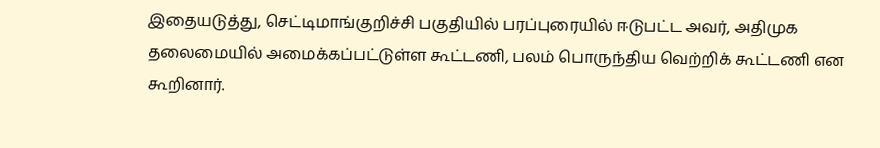இதையடுத்து, செட்டிமாங்குறிச்சி பகுதியில் பரப்புரையில் ஈடுபட்ட அவர், அதிமுக தலைமையில் அமைக்கப்பட்டுள்ள கூட்டணி, பலம் பொருந்திய வெற்றிக் கூட்டணி என கூறினார்.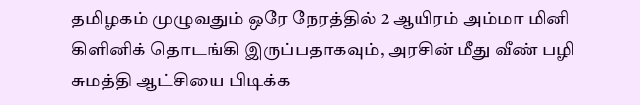தமிழகம் முழுவதும் ஒரே நேரத்தில் 2 ஆயிரம் அம்மா மினி கிளினிக் தொடங்கி இருப்பதாகவும், அரசின் மீது வீண் பழி சுமத்தி ஆட்சியை பிடிக்க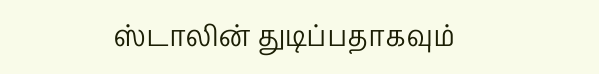ஸ்டாலின் துடிப்பதாகவும்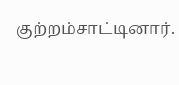குற்றம்சாட்டினார்.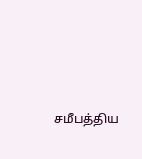சமீபத்திய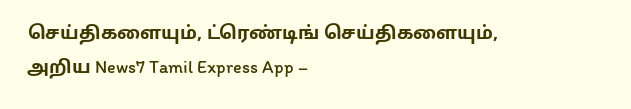செய்திகளையும், ட்ரெண்டிங் செய்திகளையும், அறிய News7 Tamil Express App –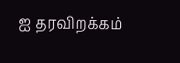ஐ தரவிறக்கம்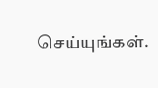செய்யுங்கள்.